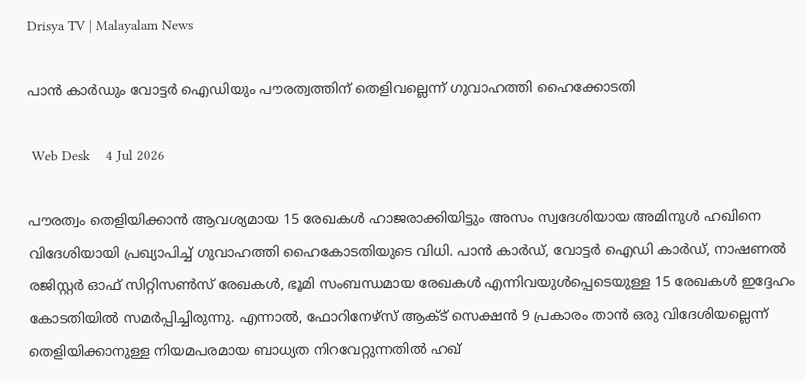Drisya TV | Malayalam News

പാൻ കാർഡും വോട്ടർ ഐഡിയും പൗരത്വത്തിന് തെളിവല്ലെന്ന് ഗുവാഹത്തി ഹൈക്കോടതി

 Web Desk    4 Jul 2026

പൗരത്വം തെളിയിക്കാൻ ആവശ്യമായ 15 രേഖകൾ ഹാജരാക്കിയിട്ടും അസം സ്വദേശിയായ അമിനുൾ ഹഖിനെ വിദേശിയായി പ്രഖ്യാപിച്ച് ഗുവാഹത്തി ഹൈകോടതിയുടെ വിധി. പാൻ കാർഡ്, വോട്ടർ ഐഡി കാർഡ്, നാഷണൽ രജിസ്റ്റർ ഓഫ് സിറ്റിസൺസ് രേഖകൾ, ഭൂമി സംബന്ധമായ രേഖകൾ എന്നിവയുൾപ്പെടെയുള്ള 15 രേഖകൾ ഇദ്ദേഹം കോടതിയിൽ സമർപ്പിച്ചിരുന്നു. എന്നാൽ, ഫോറിനേഴ്‌സ് ആക്ട് സെക്ഷൻ 9 പ്രകാരം താൻ ഒരു വിദേശിയല്ലെന്ന് തെളിയിക്കാനുള്ള നിയമപരമായ ബാധ്യത നിറവേറ്റുന്നതിൽ ഹഖ്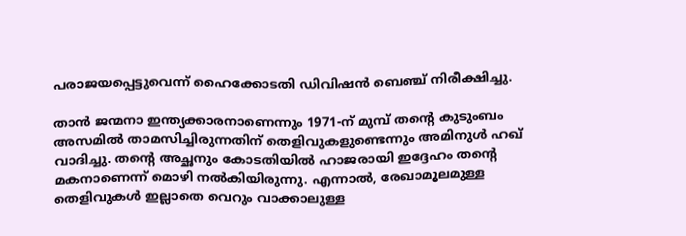പരാജയപ്പെട്ടുവെന്ന് ഹൈക്കോടതി ഡിവിഷൻ ബെഞ്ച് നിരീക്ഷിച്ചു.

താൻ ജന്മനാ ഇന്ത്യക്കാരനാണെന്നും 1971-ന് മുമ്പ് തന്റെ കുടുംബം അസമിൽ താമസിച്ചിരുന്നതിന് തെളിവുകളുണ്ടെന്നും അമിനുൾ ഹഖ് വാദിച്ചു. തന്റെ അച്ഛനും കോടതിയിൽ ഹാജരായി ഇദ്ദേഹം തന്റെ മകനാണെന്ന് മൊഴി നൽകിയിരുന്നു. എന്നാൽ, രേഖാമൂലമുള്ള തെളിവുകൾ ഇല്ലാതെ വെറും വാക്കാലുള്ള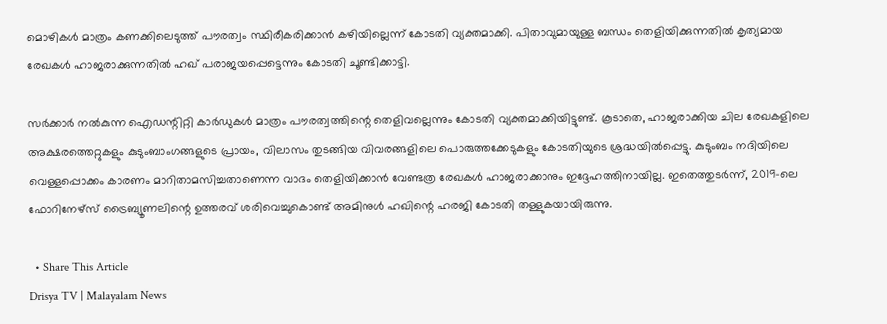മൊഴികൾ മാത്രം കണക്കിലെടുത്ത് പൗരത്വം സ്ഥിരീകരിക്കാൻ കഴിയില്ലെന്ന് കോടതി വ്യക്തമാക്കി. പിതാവുമായുള്ള ബന്ധം തെളിയിക്കുന്നതിൽ കൃത്യമായ രേഖകൾ ഹാജരാക്കുന്നതിൽ ഹഖ് പരാജയപ്പെട്ടെന്നും കോടതി ചൂണ്ടിക്കാട്ടി.

സർക്കാർ നൽകുന്ന ഐഡന്റിറ്റി കാർഡുകൾ മാത്രം പൗരത്വത്തിന്റെ തെളിവല്ലെന്നും കോടതി വ്യക്തമാക്കിയിട്ടുണ്ട്. കൂടാതെ, ഹാജരാക്കിയ ചില രേഖകളിലെ അക്ഷരത്തെറ്റുകളും കുടുംബാംഗങ്ങളുടെ പ്രായം, വിലാസം തുടങ്ങിയ വിവരങ്ങളിലെ പൊരുത്തക്കേടുകളും കോടതിയുടെ ശ്രദ്ധയിൽപ്പെട്ടു. കുടുംബം നദിയിലെ വെള്ളപ്പൊക്കം കാരണം മാറിതാമസിച്ചതാണെന്ന വാദം തെളിയിക്കാൻ വേണ്ടത്ര രേഖകൾ ഹാജരാക്കാനും ഇദ്ദേഹത്തിനായില്ല. ഇതെത്തുടർന്ന്, 2019-ലെ ഫോറിനേഴ്‌സ് ട്രൈബ്യൂണലിന്റെ ഉത്തരവ് ശരിവെച്ചുകൊണ്ട് അമിനുൾ ഹഖിന്റെ ഹരജി കോടതി തള്ളുകയായിരുന്നു.

  • Share This Article
Drisya TV | Malayalam News